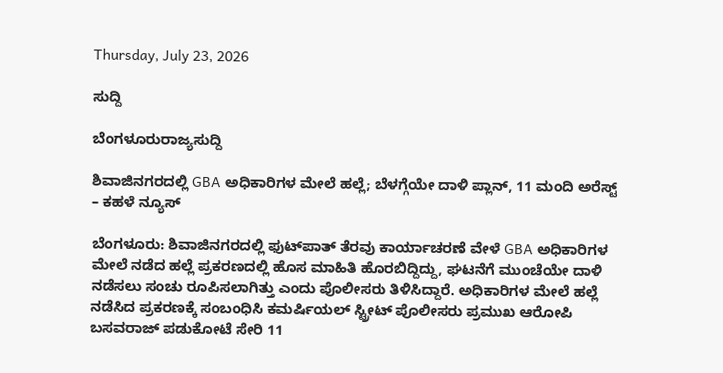Thursday, July 23, 2026

ಸುದ್ದಿ

ಬೆಂಗಳೂರುರಾಜ್ಯಸುದ್ದಿ

ಶಿವಾಜಿನಗರದಲ್ಲಿ GBA ಅಧಿಕಾರಿಗಳ ಮೇಲೆ ಹಲ್ಲೆ; ಬೆಳಗ್ಗೆಯೇ ದಾಳಿ ಪ್ಲಾನ್, 11 ಮಂದಿ ಅರೆಸ್ಟ್ – ಕಹಳೆ ನ್ಯೂಸ್

ಬೆಂಗಳೂರು: ಶಿವಾಜಿನಗರದಲ್ಲಿ ಫುಟ್‌ಪಾತ್ ತೆರವು ಕಾರ್ಯಾಚರಣೆ ವೇಳೆ GBA ಅಧಿಕಾರಿಗಳ ಮೇಲೆ ನಡೆದ ಹಲ್ಲೆ ಪ್ರಕರಣದಲ್ಲಿ ಹೊಸ ಮಾಹಿತಿ ಹೊರಬಿದ್ದಿದ್ದು, ಘಟನೆಗೆ ಮುಂಚೆಯೇ ದಾಳಿ ನಡೆಸಲು ಸಂಚು ರೂಪಿಸಲಾಗಿತ್ತು ಎಂದು ಪೊಲೀಸರು ತಿಳಿಸಿದ್ದಾರೆ. ಅಧಿಕಾರಿಗಳ ಮೇಲೆ ಹಲ್ಲೆ ನಡೆಸಿದ ಪ್ರಕರಣಕ್ಕೆ ಸಂಬಂಧಿಸಿ ಕಮರ್ಷಿಯಲ್ ಸ್ಟ್ರೀಟ್ ಪೊಲೀಸರು ಪ್ರಮುಖ ಆರೋಪಿ ಬಸವರಾಜ್ ಪಡುಕೋಟೆ ಸೇರಿ 11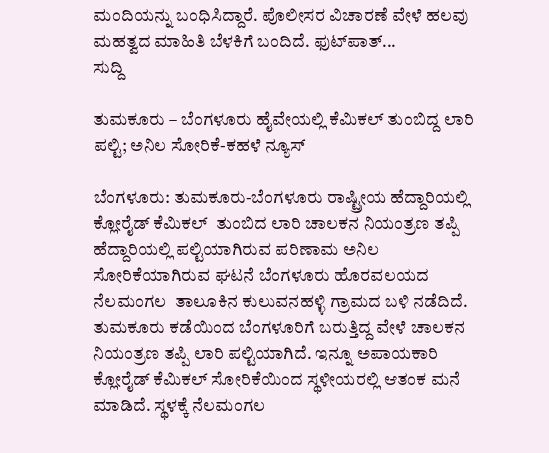ಮಂದಿಯನ್ನು ಬಂಧಿಸಿದ್ದಾರೆ. ಪೊಲೀಸರ ವಿಚಾರಣೆ ವೇಳೆ ಹಲವು ಮಹತ್ವದ ಮಾಹಿತಿ ಬೆಳಕಿಗೆ ಬಂದಿದೆ. ಫುಟ್‌ಪಾತ್...
ಸುದ್ದಿ

ತುಮಕೂರು – ಬೆಂಗಳೂರು ಹೈವೇಯಲ್ಲಿ ಕೆಮಿಕಲ್ ತುಂಬಿದ್ದ ಲಾರಿ ಪಲ್ಟಿ; ಅನಿಲ ಸೋರಿಕೆ-ಕಹಳೆ ನ್ಯೂಸ್

ಬೆಂಗಳೂರು: ತುಮಕೂರು-ಬೆಂಗಳೂರು ರಾಷ್ಟ್ರೀಯ ಹೆದ್ದಾರಿಯಲ್ಲಿ  ಕ್ಲೋರೈಡ್ ಕೆಮಿಕಲ್  ತುಂಬಿದ ಲಾರಿ ಚಾಲಕನ ನಿಯಂತ್ರಣ ತಪ್ಪಿ ಹೆದ್ದಾರಿಯಲ್ಲಿ ಪಲ್ಟಿಯಾಗಿರುವ ಪರಿಣಾಮ ಅನಿಲ ಸೋರಿಕೆಯಾಗಿರುವ ಘಟನೆ ಬೆಂಗಳೂರು ಹೊರವಲಯದ ನೆಲಮಂಗಲ  ತಾಲೂಕಿನ ಕುಲುವನಹಳ್ಳಿ ಗ್ರಾಮದ ಬಳಿ ನಡೆದಿದೆ. ತುಮಕೂರು ಕಡೆಯಿಂದ ಬೆಂಗಳೂರಿಗೆ ಬರುತ್ತಿದ್ದ ವೇಳೆ ಚಾಲಕನ ನಿಯಂತ್ರಣ ತಪ್ಪಿ ಲಾರಿ ಪಲ್ಟಿಯಾಗಿದೆ. ಇನ್ನೂ ಅಪಾಯಕಾರಿ ಕ್ಲೋರೈಡ್ ಕೆಮಿಕಲ್ ಸೋರಿಕೆಯಿಂದ ಸ್ಥಳೀಯರಲ್ಲಿ ಆತಂಕ ಮನೆ ಮಾಡಿದೆ. ಸ್ಥಳಕ್ಕೆ ನೆಲಮಂಗಲ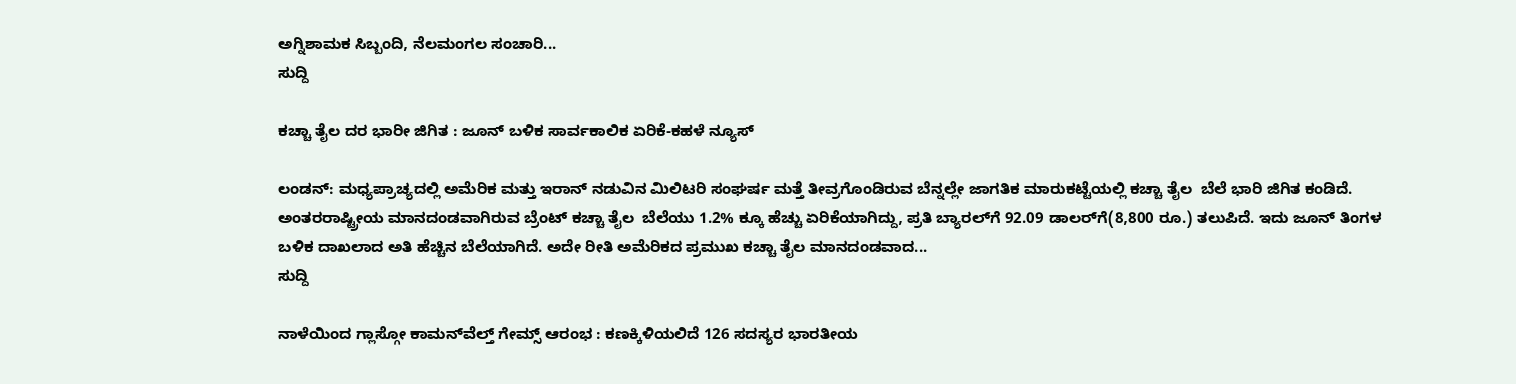ಅಗ್ನಿಶಾಮಕ ಸಿಬ್ಬಂದಿ, ನೆಲಮಂಗಲ ಸಂಚಾರಿ...
ಸುದ್ದಿ

ಕಚ್ಚಾ ತೈಲ ದರ ಭಾರೀ ಜಿಗಿತ : ಜೂನ್ ಬಳಿಕ ಸಾರ್ವಕಾಲಿಕ ಏರಿಕೆ-ಕಹಳೆ ನ್ಯೂಸ್

ಲಂಡನ್‌: ಮಧ್ಯಪ್ರಾಚ್ಯದಲ್ಲಿ ಅಮೆರಿಕ ಮತ್ತು ಇರಾನ್ ನಡುವಿನ ಮಿಲಿಟರಿ ಸಂಘರ್ಷ ಮತ್ತೆ ತೀವ್ರಗೊಂಡಿರುವ ಬೆನ್ನಲ್ಲೇ ಜಾಗತಿಕ ಮಾರುಕಟ್ಟೆಯಲ್ಲಿ ಕಚ್ಚಾ ತೈಲ  ಬೆಲೆ ಭಾರಿ ಜಿಗಿತ ಕಂಡಿದೆ. ಅಂತರರಾಷ್ಟ್ರೀಯ ಮಾನದಂಡವಾಗಿರುವ ಬ್ರೆಂಟ್ ಕಚ್ಚಾ ತೈಲ  ಬೆಲೆಯು 1.2% ಕ್ಕೂ ಹೆಚ್ಚು ಏರಿಕೆಯಾಗಿದ್ದು, ಪ್ರತಿ ಬ್ಯಾರಲ್‌ಗೆ 92.09 ಡಾಲರ್‌ಗೆ(8,800 ರೂ.) ತಲುಪಿದೆ. ಇದು ಜೂನ್ ತಿಂಗಳ ಬಳಿಕ ದಾಖಲಾದ ಅತಿ ಹೆಚ್ಚಿನ ಬೆಲೆಯಾಗಿದೆ. ಅದೇ ರೀತಿ ಅಮೆರಿಕದ ಪ್ರಮುಖ ಕಚ್ಚಾ ತೈಲ ಮಾನದಂಡವಾದ...
ಸುದ್ದಿ

ನಾಳೆಯಿಂದ ಗ್ಲಾಸ್ಗೋ ಕಾಮನ್‌ವೆಲ್ತ್ ಗೇಮ್ಸ್ ಆರಂಭ : ಕಣಕ್ಕಿಳಿಯಲಿದೆ 126 ಸದಸ್ಯರ ಭಾರತೀಯ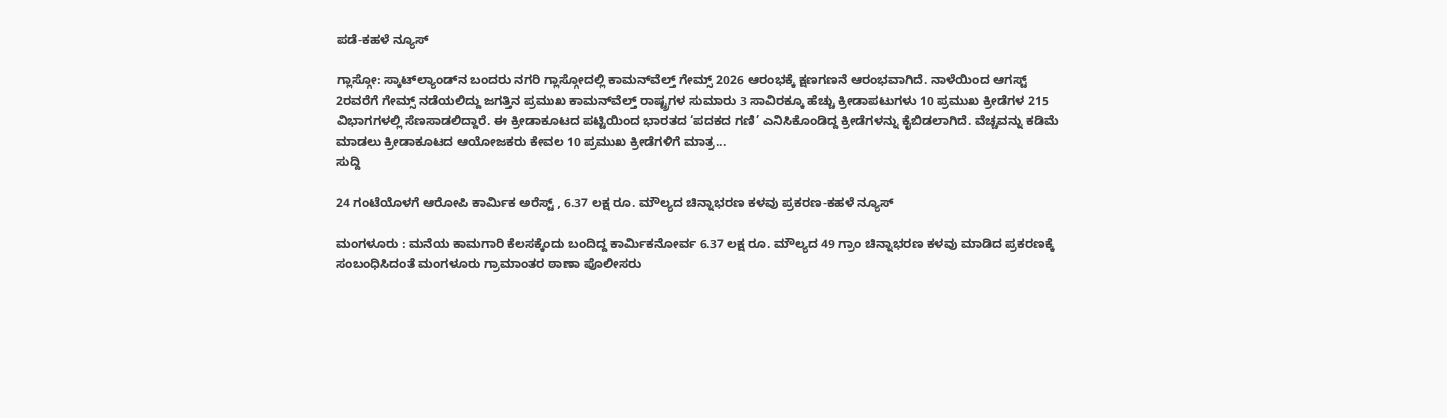ಪಡೆ-ಕಹಳೆ ನ್ಯೂಸ್

ಗ್ಲಾಸ್ಗೋ: ಸ್ಕಾಟ್‌ಲ್ಯಾಂಡ್‌ನ ಬಂದರು ನಗರಿ ಗ್ಲಾಸ್ಗೋದಲ್ಲಿ ಕಾಮನ್‌ವೆಲ್ತ್ ಗೇಮ್ಸ್ 2026 ಆರಂಭಕ್ಕೆ ಕ್ಷಣಗಣನೆ ಆರಂಭವಾಗಿದೆ. ನಾಳೆಯಿಂದ ಆಗಸ್ಟ್ 2ರವರೆಗೆ ಗೇಮ್ಸ್ ನಡೆಯಲಿದ್ದು ಜಗತ್ತಿನ ಪ್ರಮುಖ ಕಾಮನ್‌ವೆಲ್ತ್ ರಾಷ್ಟ್ರಗಳ ಸುಮಾರು 3 ಸಾವಿರಕ್ಕೂ ಹೆಚ್ಚು ಕ್ರೀಡಾಪಟುಗಳು 10 ಪ್ರಮುಖ ಕ್ರೀಡೆಗಳ 215 ವಿಭಾಗಗಳಲ್ಲಿ ಸೆಣಸಾಡಲಿದ್ದಾರೆ. ಈ ಕ್ರೀಡಾಕೂಟದ ಪಟ್ಟಿಯಿಂದ ಭಾರತದ ‘ಪದಕದ ಗಣಿ’ ಎನಿಸಿಕೊಂಡಿದ್ದ ಕ್ರೀಡೆಗಳನ್ನು ಕೈಬಿಡಲಾಗಿದೆ. ವೆಚ್ಚವನ್ನು ಕಡಿಮೆ ಮಾಡಲು ಕ್ರೀಡಾಕೂಟದ ಆಯೋಜಕರು ಕೇವಲ 10 ಪ್ರಮುಖ ಕ್ರೀಡೆಗಳಿಗೆ ಮಾತ್ರ...
ಸುದ್ದಿ

24 ಗಂಟೆಯೊಳಗೆ ಆರೋಪಿ ಕಾರ್ಮಿಕ ಅರೆಸ್ಟ್ , 6.37 ಲಕ್ಷ ರೂ. ಮೌಲ್ಯದ ಚಿನ್ನಾಭರಣ ಕಳವು ಪ್ರಕರಣ-ಕಹಳೆ ನ್ಯೂಸ್

ಮಂಗಳೂರು : ಮನೆಯ ಕಾಮಗಾರಿ ಕೆಲಸಕ್ಕೆಂದು ಬಂದಿದ್ದ ಕಾರ್ಮಿಕನೋರ್ವ 6.37 ಲಕ್ಷ ರೂ. ಮೌಲ್ಯದ 49 ಗ್ರಾಂ ಚಿನ್ನಾಭರಣ ಕಳವು ಮಾಡಿದ ಪ್ರಕರಣಕ್ಕೆ ಸಂಬಂಧಿಸಿದಂತೆ ಮಂಗಳೂರು ಗ್ರಾಮಾಂತರ ಠಾಣಾ ಪೊಲೀಸರು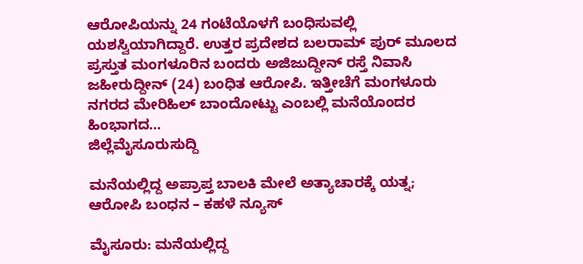ಆರೋಪಿಯನ್ನು 24 ಗಂಟೆಯೊಳಗೆ ಬಂಧಿಸುವಲ್ಲಿ ಯಶಸ್ವಿಯಾಗಿದ್ದಾರೆ. ಉತ್ತರ ಪ್ರದೇಶದ ಬಲರಾಮ್ ಪುರ್ ಮೂಲದ ಪ್ರಸ್ತುತ ಮಂಗಳೂರಿನ ಬಂದರು ಅಜಿಜುದ್ದೀನ್ ರಸ್ತೆ ನಿವಾಸಿ ಜಹೀರುದ್ದೀನ್ (24) ಬಂಧಿತ ಆರೋಪಿ. ಇತ್ತೀಚೆಗೆ ಮಂಗಳೂರು ನಗರದ ಮೇರಿಹಿಲ್ ಬಾಂದೋಟ್ಟು ಎಂಬಲ್ಲಿ ಮನೆಯೊಂದರ ಹಿಂಭಾಗದ...
ಜಿಲ್ಲೆಮೈಸೂರುಸುದ್ದಿ

ಮನೆಯಲ್ಲಿದ್ದ ಅಪ್ರಾಪ್ತ ಬಾಲಕಿ ಮೇಲೆ ಅತ್ಯಾಚಾರಕ್ಕೆ ಯತ್ನ; ಆರೋಪಿ ಬಂಧನ – ಕಹಳೆ ನ್ಯೂಸ್

ಮೈಸೂರು: ಮನೆಯಲ್ಲಿದ್ದ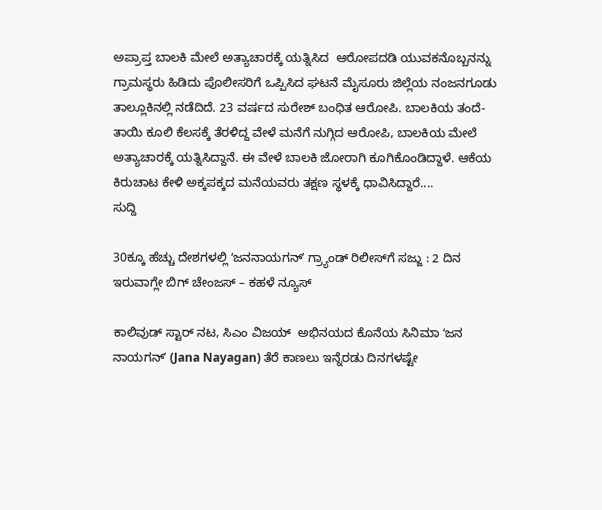ಅಪ್ರಾಪ್ತ ಬಾಲಕಿ ಮೇಲೆ ಅತ್ಯಾಚಾರಕ್ಕೆ ಯತ್ನಿಸಿದ  ಆರೋಪದಡಿ ಯುವಕನೊಬ್ಬನನ್ನು ಗ್ರಾಮಸ್ಥರು ಹಿಡಿದು ಪೊಲೀಸರಿಗೆ ಒಪ್ಪಿಸಿದ ಘಟನೆ ಮೈಸೂರು ಜಿಲ್ಲೆಯ ನಂಜನಗೂಡು ತಾಲ್ಲೂಕಿನಲ್ಲಿ ನಡೆದಿದೆ. 23 ವರ್ಷದ ಸುರೇಶ್ ಬಂಧಿತ ಆರೋಪಿ. ಬಾಲಕಿಯ ತಂದೆ-ತಾಯಿ ಕೂಲಿ ಕೆಲಸಕ್ಕೆ ತೆರಳಿದ್ದ ವೇಳೆ ಮನೆಗೆ ನುಗ್ಗಿದ ಆರೋಪಿ, ಬಾಲಕಿಯ ಮೇಲೆ ಅತ್ಯಾಚಾರಕ್ಕೆ ಯತ್ನಿಸಿದ್ದಾನೆ. ಈ ವೇಳೆ ಬಾಲಕಿ ಜೋರಾಗಿ ಕೂಗಿಕೊಂಡಿದ್ದಾಳೆ. ಆಕೆಯ ಕಿರುಚಾಟ ಕೇಳಿ ಅಕ್ಕಪಕ್ಕದ ಮನೆಯವರು ತಕ್ಷಣ ಸ್ಥಳಕ್ಕೆ ಧಾವಿಸಿದ್ದಾರೆ....
ಸುದ್ದಿ

30ಕ್ಕೂ ಹೆಚ್ಚು ದೇಶಗಳಲ್ಲಿ ʻಜನನಾಯಗನ್‌ʼ ಗ್ರ್ಯಾಂಡ್‌ ರಿಲೀಸ್‌ಗೆ ಸಜ್ಜು : 2 ದಿನ ಇರುವಾಗ್ಲೇ ಬಿಗ್‌ ಚೇಂಜಸ್‌ – ಕಹಳೆ ನ್ಯೂಸ್

ಕಾಲಿವುಡ್‌ ಸ್ಟಾರ್‌ ನಟ, ಸಿಎಂ ವಿಜಯ್‌  ಅಭಿನಯದ ಕೊನೆಯ ಸಿನಿಮಾ ʻಜನ ನಾಯಗನ್‌ʼ (Jana Nayagan) ತೆರೆ ಕಾಣಲು ಇನ್ನೆರಡು ದಿನಗಳಷ್ಟೇ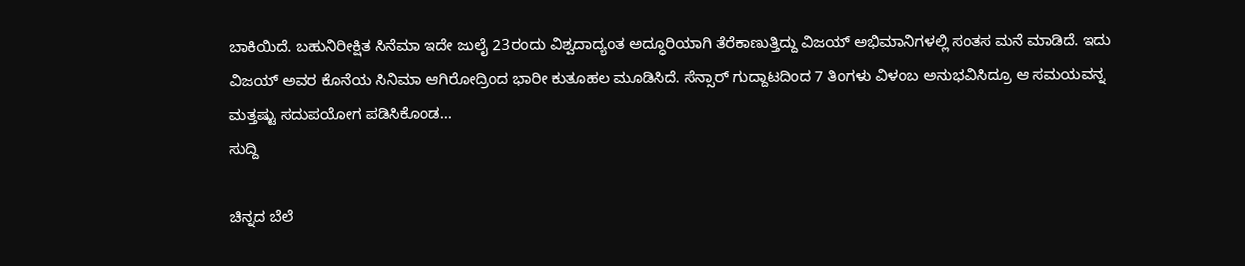ಬಾಕಿಯಿದೆ. ಬಹುನಿರೀಕ್ಷಿತ ಸಿನೆಮಾ ಇದೇ ಜುಲೈ 23ರಂದು ವಿಶ್ವದಾದ್ಯಂತ ಅದ್ಧೂರಿಯಾಗಿ ತೆರೆಕಾಣುತ್ತಿದ್ದು ವಿಜಯ್ ಅಭಿಮಾನಿಗಳಲ್ಲಿ ಸಂತಸ ಮನೆ ಮಾಡಿದೆ. ಇದು ವಿಜಯ್‌ ಅವರ ಕೊನೆಯ ಸಿನಿಮಾ ಆಗಿರೋದ್ರಿಂದ ಭಾರೀ ಕುತೂಹಲ ಮೂಡಿಸಿದೆ. ಸೆನ್ಸಾರ್‌ ಗುದ್ದಾಟದಿಂದ 7 ತಿಂಗಳು ವಿಳಂಬ ಅನುಭವಿಸಿದ್ರೂ ಆ ಸಮಯವನ್ನ ಮತ್ತಷ್ಟು ಸದುಪಯೋಗ ಪಡಿಸಿಕೊಂಡ...
ಸುದ್ದಿ

ಚಿನ್ನದ ಬೆಲೆ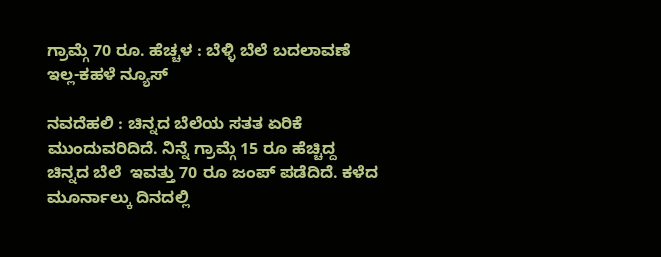ಗ್ರಾಮ್ಗೆ 70 ರೂ. ಹೆಚ್ಚಳ : ಬೆಳ್ಳಿ ಬೆಲೆ ಬದಲಾವಣೆ ಇಲ್ಲ-ಕಹಳೆ ನ್ಯೂಸ್

ನವದೆಹಲಿ : ಚಿನ್ನದ ಬೆಲೆಯ ಸತತ ಏರಿಕೆ ಮುಂದುವರಿದಿದೆ. ನಿನ್ನೆ ಗ್ರಾಮ್ಗೆ 15 ರೂ ಹೆಚ್ಚಿದ್ದ ಚಿನ್ನದ ಬೆಲೆ  ಇವತ್ತು 70 ರೂ ಜಂಪ್ ಪಡೆದಿದೆ. ಕಳೆದ ಮೂರ್ನಾಲ್ಕು ದಿನದಲ್ಲಿ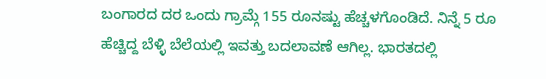ಬಂಗಾರದ ದರ ಒಂದು ಗ್ರಾಮ್ಗೆ 155 ರೂನಷ್ಟು ಹೆಚ್ಚಳಗೊಂಡಿದೆ. ನಿನ್ನೆ 5 ರೂ ಹೆಚ್ಚಿದ್ದ ಬೆಳ್ಳಿ ಬೆಲೆಯಲ್ಲಿ ಇವತ್ತು ಬದಲಾವಣೆ ಆಗಿಲ್ಲ. ಭಾರತದಲ್ಲಿ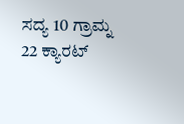ಸದ್ಯ 10 ಗ್ರಾಮ್ನ 22 ಕ್ಯಾರಟ್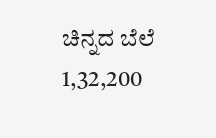ಚಿನ್ನದ ಬೆಲೆ 1,32,200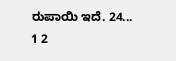ರುಪಾಯಿ ಇದೆ. 24...
1 2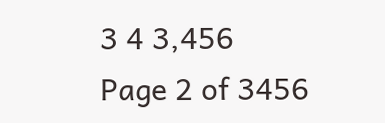3 4 3,456
Page 2 of 3456